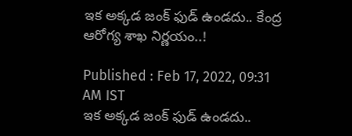ఇక అక్కడ జంక్ ఫుడ్ ఉండదు.. కేంద్ర ఆరోగ్య శాఖ నిర్ణయం..!

Published : Feb 17, 2022, 09:31 AM IST
ఇక అక్కడ జంక్ ఫుడ్ ఉండదు..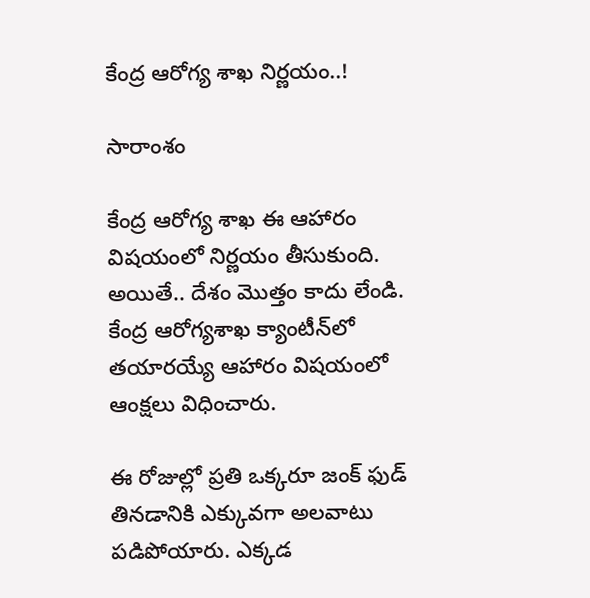కేంద్ర ఆరోగ్య శాఖ నిర్ణయం..!

సారాంశం

కేంద్ర ఆరోగ్య శాఖ ఈ ఆహారం విషయంలో నిర్ణయం తీసుకుంది. అయితే.. దేశం మొత్తం కాదు లేండి. కేంద్ర ఆరోగ్యశాఖ క్యాంటీన్‌లో తయారయ్యే ఆహారం విషయంలో ఆంక్షలు విధించారు.

ఈ రోజుల్లో ప్రతి ఒక్కరూ జంక్ ఫుడ్ తినడానికి ఎక్కువగా అలవాటు పడిపోయారు. ఎక్కడ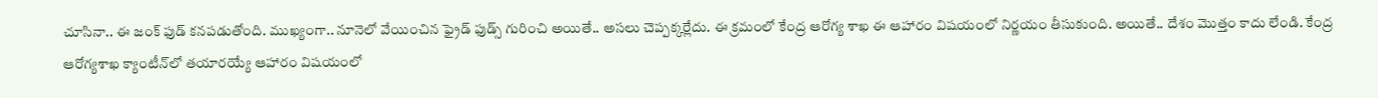చూసినా.. ఈ జంక్ ఫుడ్ కనపడుతోంది. ముఖ్యంగా.. నూనెలో వేయించిన ఫ్రైడ్ ఫుడ్స్ గురించి అయితే.. అసలు చెప్పక్కర్లేదు. ఈ క్రమంలో కేంద్ర ఆరోగ్య శాఖ ఈ ఆహారం విషయంలో నిర్ణయం తీసుకుంది. అయితే.. దేశం మొత్తం కాదు లేండి. కేంద్ర ఆరోగ్యశాఖ క్యాంటీన్‌లో తయారయ్యే ఆహారం విషయంలో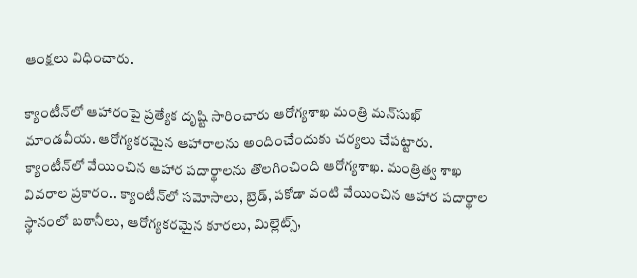ఆంక్షలు విధించారు.

క్యాంటీన్‌లో ఆహారంపై ప్రత్యేక దృష్టి సారించారు ఆరోగ్యశాఖ మంత్రి మన్‌సుఖ్‌ మాండవీయ. ఆరోగ్యకరమైన ఆహారాలను అందించేందుకు చర్యలు చేపట్టారు. క్యాంటీన్‌లో వేయించిన ఆహార పదార్థాలను తొలగించింది ఆరోగ్యశాఖ. మంత్రిత్వ శాఖ వివరాల ప్రకారం.. క్యాంటీన్‌లో సమోసాలు, బ్రెడ్‌, పకోడా వంటి వేయించిన ఆహార పదార్థాల స్థానంలో బఠానీలు, ఆరోగ్యకరమైన కూరలు, మిల్లెట్స్‌,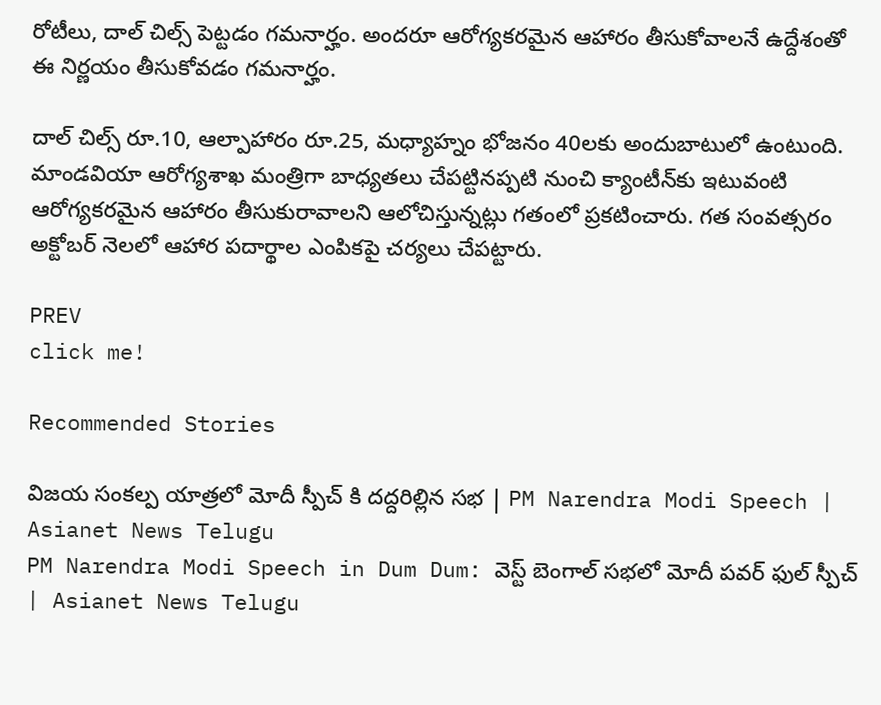రోటీలు, దాల్‌ చిల్స్‌ పెట్టడం గమనార్హం. అందరూ ఆరోగ్యకరమైన ఆహారం తీసుకోవాలనే ఉద్దేశంతో ఈ నిర్ణయం తీసుకోవడం గమనార్హం.

దాల్‌ చిల్స్‌ రూ.10, ఆల్పాహారం రూ.25, మధ్యాహ్నం భోజనం 40లకు అందుబాటులో ఉంటుంది. మాండవియా ఆరోగ్యశాఖ మంత్రిగా బాధ్యతలు చేపట్టినప్పటి నుంచి క్యాంటీన్‌కు ఇటువంటి ఆరోగ్యకరమైన ఆహారం తీసుకురావాలని ఆలోచిస్తున్నట్లు గతంలో ప్రకటించారు. గత సంవత్సరం అక్టోబర్‌ నెలలో ఆహార పదార్థాల ఎంపికపై చర్యలు చేపట్టారు.

PREV
click me!

Recommended Stories

విజయ సంకల్ప యాత్రలో మోదీ స్పీచ్ కి దద్దరిల్లిన సభ | PM Narendra Modi Speech | Asianet News Telugu
PM Narendra Modi Speech in Dum Dum: వెస్ట్ బెంగాల్ సభలో మోదీ పవర్ ఫుల్ స్పీచ్ | Asianet News Telugu